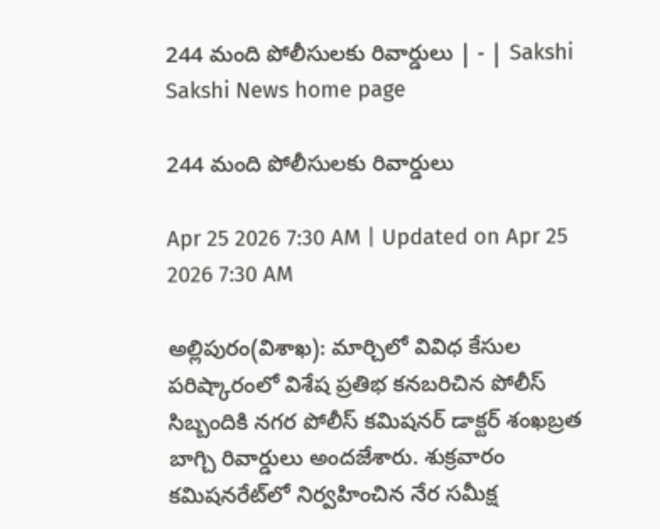244 మంది పోలీసులకు రివార్డులు | - | Sakshi
Sakshi News home page

244 మంది పోలీసులకు రివార్డులు

Apr 25 2026 7:30 AM | Updated on Apr 25 2026 7:30 AM

అల్లిపురం(విశాఖ): మార్చిలో వివిధ కేసుల పరిష్కారంలో విశేష ప్రతిభ కనబరిచిన పోలీస్‌ సిబ్బందికి నగర పోలీస్‌ కమిషనర్‌ డాక్టర్‌ శంఖబ్రత బాగ్చి రివార్డులు అందజేశారు. శుక్రవారం కమిషనరేట్‌లో నిర్వహించిన నేర సమీక్ష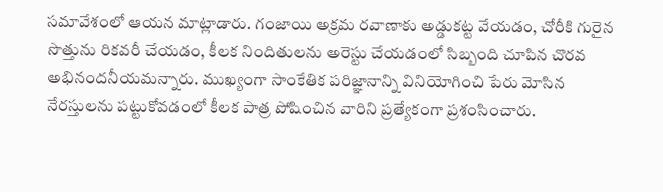సమావేశంలో ఆయన మాట్లాడారు. గంజాయి అక్రమ రవాణాకు అడ్డుకట్ట వేయడం, చోరీకి గురైన సొత్తును రికవరీ చేయడం, కీలక నిందితులను అరెస్టు చేయడంలో సిబ్బంది చూపిన చొరవ అభినందనీయమన్నారు. ముఖ్యంగా సాంకేతిక పరిజ్ఞానాన్ని వినియోగించి పేరు మోసిన నేరస్తులను పట్టుకోవడంలో కీలక పాత్ర పోషించిన వారిని ప్రత్యేకంగా ప్రశంసించారు.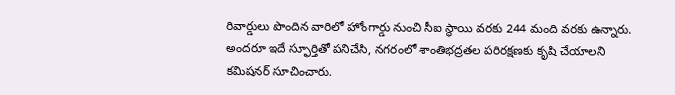రివార్డులు పొందిన వారిలో హోంగార్డు నుంచి సీఐ స్థాయి వరకు 244 మంది వరకు ఉన్నారు. అందరూ ఇదే స్ఫూర్తితో పనిచేసి, నగరంలో శాంతిభద్రతల పరిరక్షణకు కృషి చేయాలని కమిషనర్‌ సూచించారు.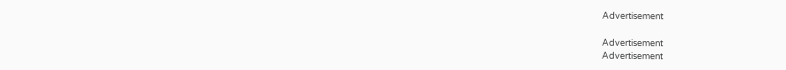Advertisement

Advertisement
Advertisement